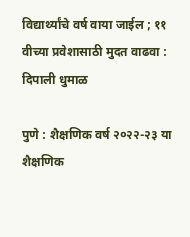विद्यार्थ्यांचे वर्ष वाया जाईल ; ११ वीच्या प्रवेशासाठी मुदत वाढवा : दिपाली धुमाळ

पुणे : शैक्षणिक वर्ष २०२२-२३ या शैक्षणिक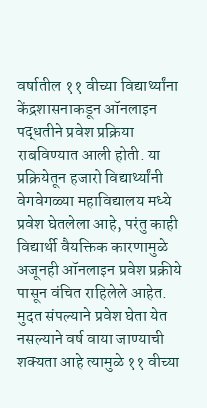वर्षातील ११ वीच्या विद्यार्थ्यांना केंद्रशासनाकडून ऑनलाइन पद्धतीने प्रवेश प्रक्रिया राबविण्यात आली होती. या प्रक्रियेतून हजारो विद्यार्थ्यांनी वेगवेगळ्या महाविद्यालय मध्ये प्रवेश घेतलेला आहे, परंतु काही विद्यार्थी वैयक्तिक कारणामुळे अजूनही ऑनलाइन प्रवेश प्रक्रीये पासून वंचित राहिलेले आहेत. मुदत संपल्याने प्रवेश घेता येत नसल्याने वर्ष वाया जाण्याची शक्यता आहे त्यामुळे ११ वीच्या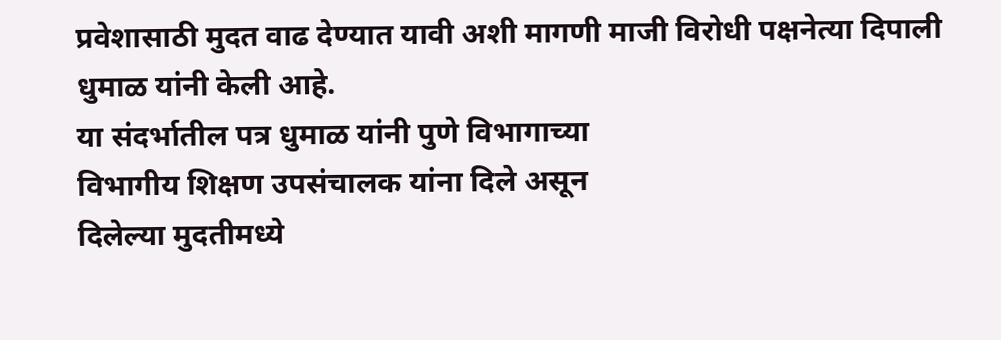प्रवेशासाठी मुदत वाढ देण्यात यावी अशी मागणी माजी विरोधी पक्षनेत्या दिपाली धुमाळ यांनी केली आहे.
या संदर्भातील पत्र धुमाळ यांनी पुणे विभागाच्या
विभागीय शिक्षण उपसंचालक यांना दिले असून
दिलेल्या मुदतीमध्ये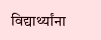विद्यार्थ्यांना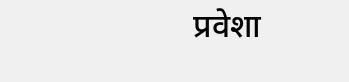प्रवेशा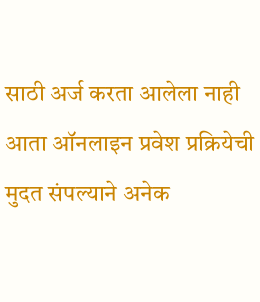साठी अर्ज करता आलेला नाही आता ऑनलाइन प्रवेश प्रक्रियेची मुदत संपल्याने अनेक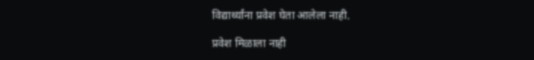विद्यार्थ्यांना प्रवेश घेता आलेला नाही.

प्रवेश मिळाला नाही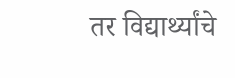तर विद्यार्थ्यांचे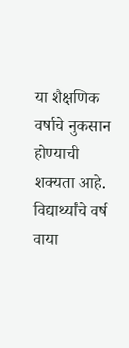या शैक्षणिक वर्षाचे नुकसान होण्याची शक्यता आहे. विद्यार्थ्यांचे वर्ष वाया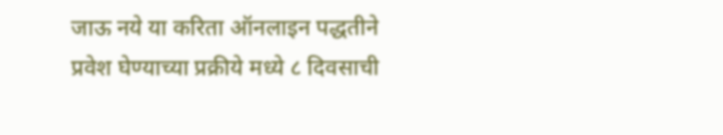जाऊ नये या करिता ऑनलाइन पद्धतीने प्रवेश घेण्याच्या प्रक्रीये मध्ये ८ दिवसाची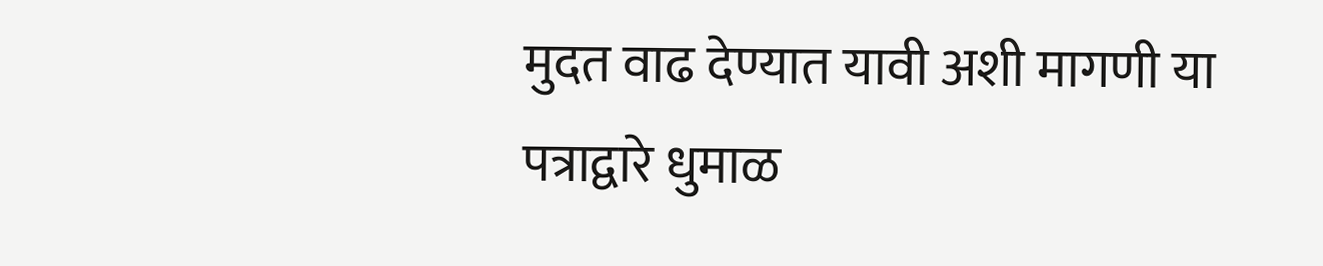मुदत वाढ देण्यात यावी अशी मागणी या पत्राद्वारे धुमाळ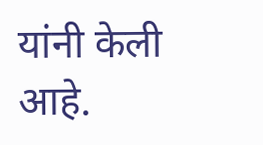यांनी केली आहे.